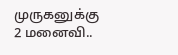முருகனுக்கு 2 மனைவி..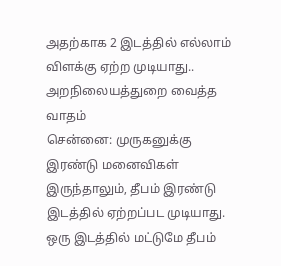அதற்காக 2 இடத்தில் எல்லாம் விளக்கு ஏற்ற முடியாது.. அறநிலையத்துறை வைத்த வாதம்
சென்னை: முருகனுக்கு இரண்டு மனைவிகள் இருந்தாலும், தீபம் இரண்டு இடத்தில் ஏற்றப்பட முடியாது. ஒரு இடத்தில் மட்டுமே தீபம்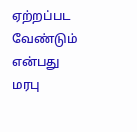ஏற்றப்பட வேண்டும் என்பது மரபு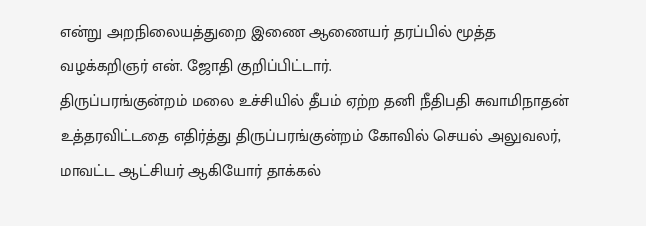என்று அறநிலையத்துறை இணை ஆணையர் தரப்பில் மூத்த வழக்கறிஞர் என். ஜோதி குறிப்பிட்டார்.
திருப்பரங்குன்றம் மலை உச்சியில் தீபம் ஏற்ற தனி நீதிபதி சுவாமிநாதன் உத்தரவிட்டதை எதிர்த்து திருப்பரங்குன்றம் கோவில் செயல் அலுவலர், மாவட்ட ஆட்சியர் ஆகியோர் தாக்கல்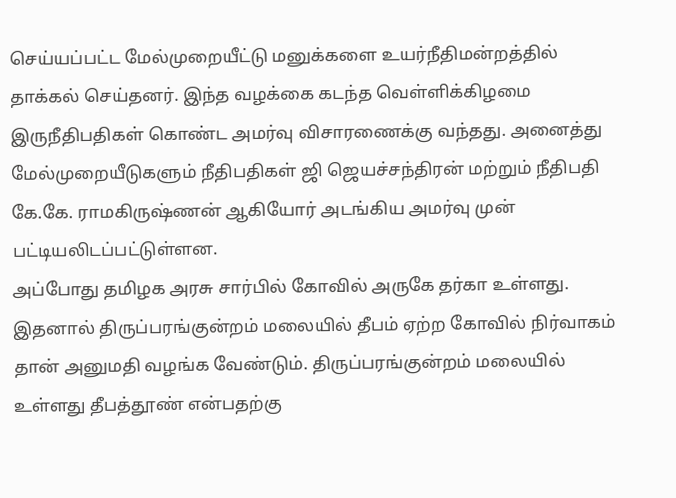செய்யப்பட்ட மேல்முறையீட்டு மனுக்களை உயர்நீதிமன்றத்தில் தாக்கல் செய்தனர். இந்த வழக்கை கடந்த வெள்ளிக்கிழமை இருநீதிபதிகள் கொண்ட அமர்வு விசாரணைக்கு வந்தது. அனைத்து மேல்முறையீடுகளும் நீதிபதிகள் ஜி ஜெயச்சந்திரன் மற்றும் நீதிபதி கே.கே. ராமகிருஷ்ணன் ஆகியோர் அடங்கிய அமர்வு முன் பட்டியலிடப்பட்டுள்ளன.
அப்போது தமிழக அரசு சார்பில் கோவில் அருகே தர்கா உள்ளது. இதனால் திருப்பரங்குன்றம் மலையில் தீபம் ஏற்ற கோவில் நிர்வாகம் தான் அனுமதி வழங்க வேண்டும். திருப்பரங்குன்றம் மலையில் உள்ளது தீபத்தூண் என்பதற்கு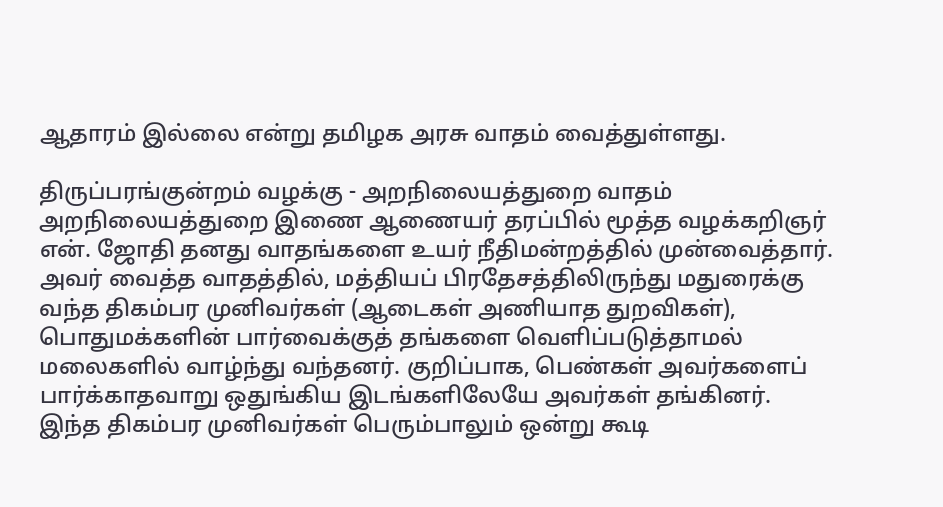ஆதாரம் இல்லை என்று தமிழக அரசு வாதம் வைத்துள்ளது.

திருப்பரங்குன்றம் வழக்கு - அறநிலையத்துறை வாதம்
அறநிலையத்துறை இணை ஆணையர் தரப்பில் மூத்த வழக்கறிஞர் என். ஜோதி தனது வாதங்களை உயர் நீதிமன்றத்தில் முன்வைத்தார். அவர் வைத்த வாதத்தில், மத்தியப் பிரதேசத்திலிருந்து மதுரைக்கு வந்த திகம்பர முனிவர்கள் (ஆடைகள் அணியாத துறவிகள்), பொதுமக்களின் பார்வைக்குத் தங்களை வெளிப்படுத்தாமல் மலைகளில் வாழ்ந்து வந்தனர். குறிப்பாக, பெண்கள் அவர்களைப் பார்க்காதவாறு ஒதுங்கிய இடங்களிலேயே அவர்கள் தங்கினர்.
இந்த திகம்பர முனிவர்கள் பெரும்பாலும் ஒன்று கூடி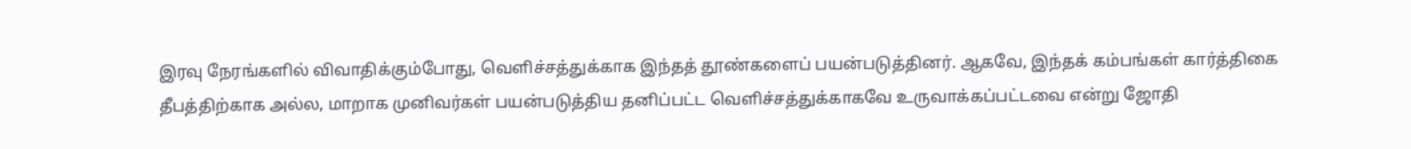இரவு நேரங்களில் விவாதிக்கும்போது, வெளிச்சத்துக்காக இந்தத் தூண்களைப் பயன்படுத்தினர். ஆகவே, இந்தக் கம்பங்கள் கார்த்திகை தீபத்திற்காக அல்ல, மாறாக முனிவர்கள் பயன்படுத்திய தனிப்பட்ட வெளிச்சத்துக்காகவே உருவாக்கப்பட்டவை என்று ஜோதி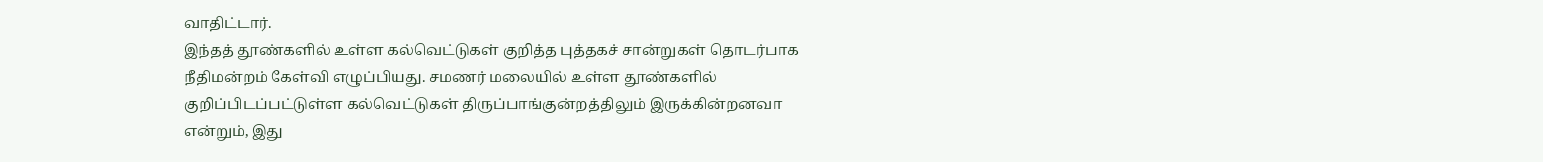வாதிட்டார்.
இந்தத் தூண்களில் உள்ள கல்வெட்டுகள் குறித்த புத்தகச் சான்றுகள் தொடர்பாக நீதிமன்றம் கேள்வி எழுப்பியது. சமணர் மலையில் உள்ள தூண்களில் குறிப்பிடப்பட்டுள்ள கல்வெட்டுகள் திருப்பாங்குன்றத்திலும் இருக்கின்றனவா என்றும், இது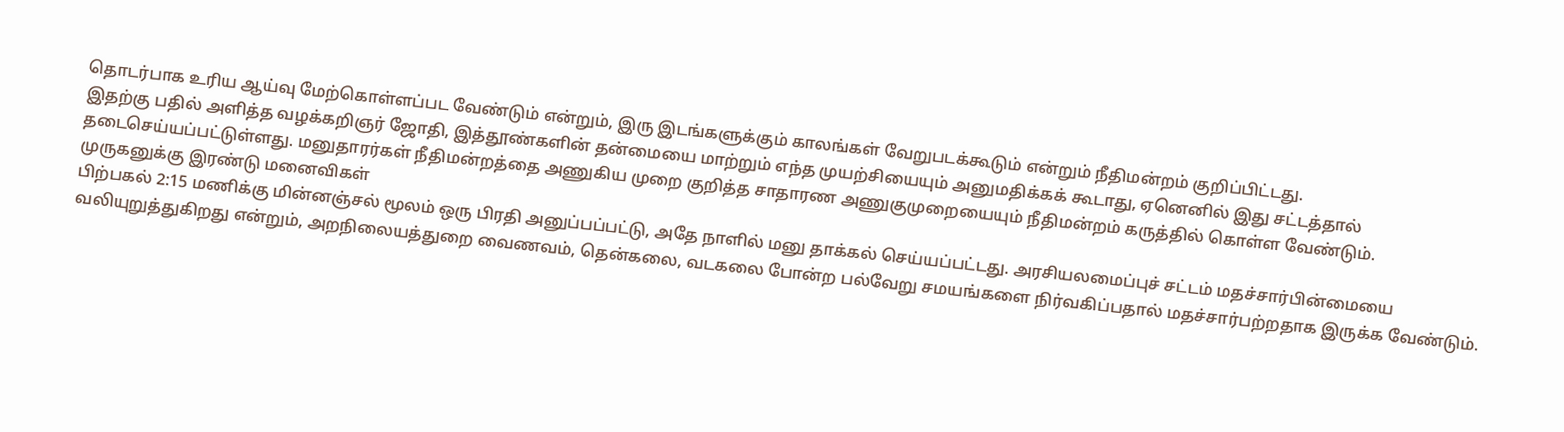தொடர்பாக உரிய ஆய்வு மேற்கொள்ளப்பட வேண்டும் என்றும், இரு இடங்களுக்கும் காலங்கள் வேறுபடக்கூடும் என்றும் நீதிமன்றம் குறிப்பிட்டது.
இதற்கு பதில் அளித்த வழக்கறிஞர் ஜோதி, இத்தூண்களின் தன்மையை மாற்றும் எந்த முயற்சியையும் அனுமதிக்கக் கூடாது, ஏனெனில் இது சட்டத்தால் தடைசெய்யப்பட்டுள்ளது. மனுதாரர்கள் நீதிமன்றத்தை அணுகிய முறை குறித்த சாதாரண அணுகுமுறையையும் நீதிமன்றம் கருத்தில் கொள்ள வேண்டும்.
முருகனுக்கு இரண்டு மனைவிகள்
பிற்பகல் 2:15 மணிக்கு மின்னஞ்சல் மூலம் ஒரு பிரதி அனுப்பப்பட்டு, அதே நாளில் மனு தாக்கல் செய்யப்பட்டது. அரசியலமைப்புச் சட்டம் மதச்சார்பின்மையை வலியுறுத்துகிறது என்றும், அறநிலையத்துறை வைணவம், தென்கலை, வடகலை போன்ற பல்வேறு சமயங்களை நிர்வகிப்பதால் மதச்சார்பற்றதாக இருக்க வேண்டும்.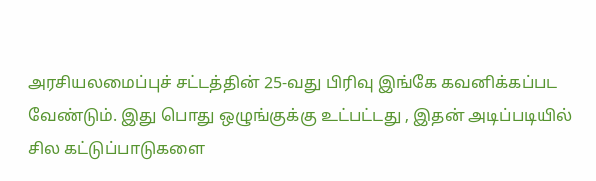அரசியலமைப்புச் சட்டத்தின் 25-வது பிரிவு இங்கே கவனிக்கப்பட வேண்டும். இது பொது ஒழுங்குக்கு உட்பட்டது , இதன் அடிப்படியில் சில கட்டுப்பாடுகளை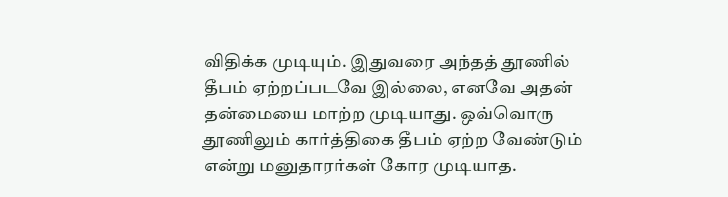விதிக்க முடியும். இதுவரை அந்தத் தூணில் தீபம் ஏற்றப்படவே இல்லை, எனவே அதன் தன்மையை மாற்ற முடியாது. ஒவ்வொரு தூணிலும் கார்த்திகை தீபம் ஏற்ற வேண்டும் என்று மனுதாரர்கள் கோர முடியாத.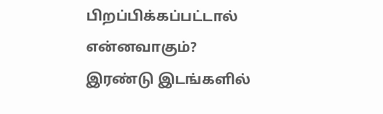பிறப்பிக்கப்பட்டால் என்னவாகும்? இரண்டு இடங்களில்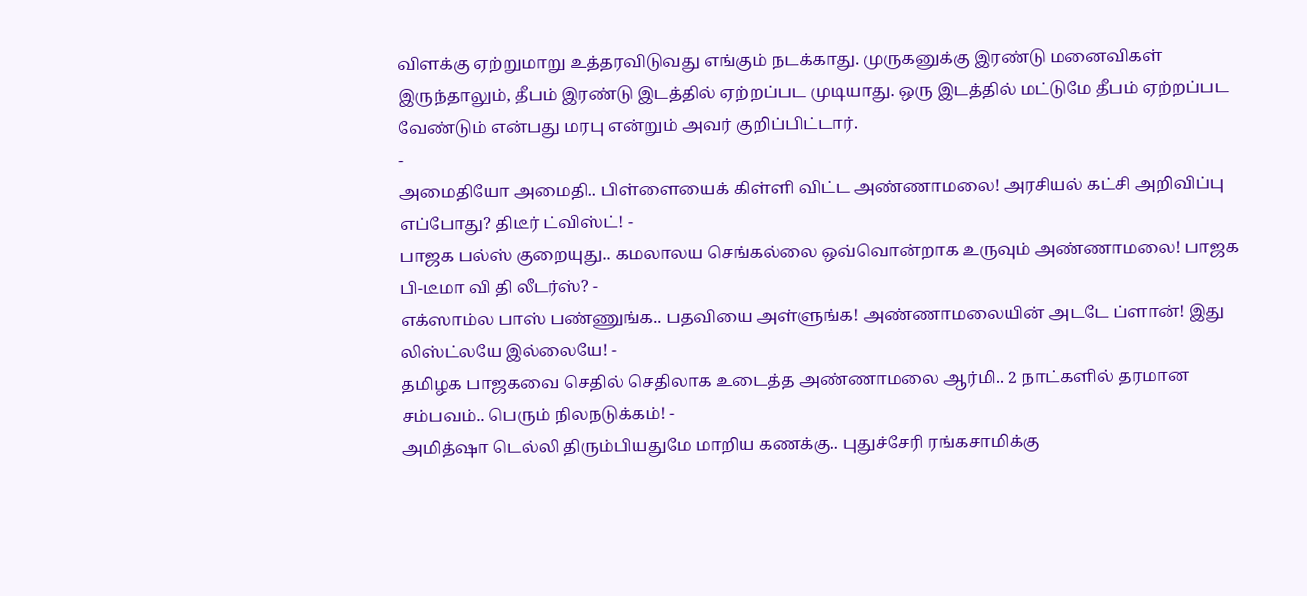விளக்கு ஏற்றுமாறு உத்தரவிடுவது எங்கும் நடக்காது. முருகனுக்கு இரண்டு மனைவிகள் இருந்தாலும், தீபம் இரண்டு இடத்தில் ஏற்றப்பட முடியாது. ஒரு இடத்தில் மட்டுமே தீபம் ஏற்றப்பட வேண்டும் என்பது மரபு என்றும் அவர் குறிப்பிட்டார்.
-
அமைதியோ அமைதி.. பிள்ளையைக் கிள்ளி விட்ட அண்ணாமலை! அரசியல் கட்சி அறிவிப்பு எப்போது? திடீர் ட்விஸ்ட்! -
பாஜக பல்ஸ் குறையுது.. கமலாலய செங்கல்லை ஒவ்வொன்றாக உருவும் அண்ணாமலை! பாஜக பி-டீமா வி தி லீடர்ஸ்? -
எக்ஸாம்ல பாஸ் பண்ணுங்க.. பதவியை அள்ளுங்க! அண்ணாமலையின் அடடே ப்ளான்! இது லிஸ்ட்லயே இல்லையே! -
தமிழக பாஜகவை செதில் செதிலாக உடைத்த அண்ணாமலை ஆர்மி.. 2 நாட்களில் தரமான சம்பவம்.. பெரும் நிலநடுக்கம்! -
அமித்ஷா டெல்லி திரும்பியதுமே மாறிய கணக்கு.. புதுச்சேரி ரங்கசாமிக்கு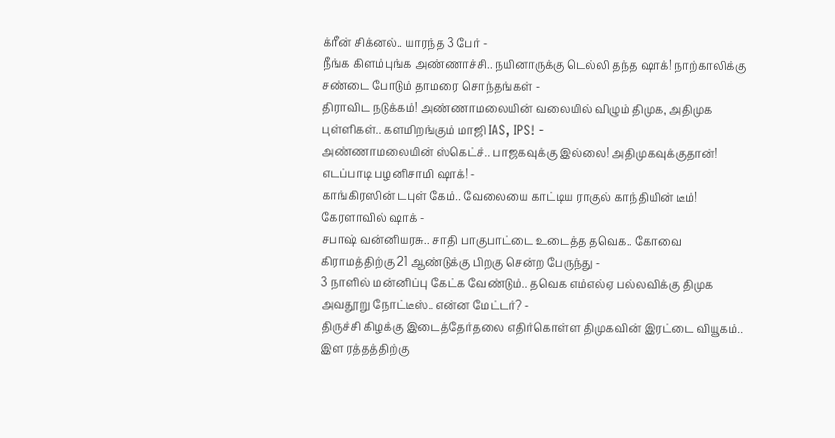க்ரீன் சிக்னல்.. யாரந்த 3 பேர் -
நீங்க கிளம்புங்க அண்ணாச்சி.. நயினாருக்கு டெல்லி தந்த ஷாக்! நாற்காலிக்கு சண்டை போடும் தாமரை சொந்தங்கள் -
திராவிட நடுக்கம்! அண்ணாமலையின் வலையில் விழும் திமுக, அதிமுக புள்ளிகள்.. களமிறங்கும் மாஜி IAS, IPS! -
அண்ணாமலையின் ஸ்கெட்ச்.. பாஜகவுக்கு இல்லை! அதிமுகவுக்குதான்! எடப்பாடி பழனிசாமி ஷாக்! -
காங்கிரஸின் டபுள் கேம்.. வேலையை காட்டிய ராகுல் காந்தியின் டீம்! கேரளாவில் ஷாக் -
சபாஷ் வன்னியரசு.. சாதி பாகுபாட்டை உடைத்த தவெக.. கோவை கிராமத்திற்கு 21 ஆண்டுக்கு பிறகு சென்ற பேருந்து -
3 நாளில் மன்னிப்பு கேட்க வேண்டும்.. தவெக எம்எல்ஏ பல்லவிக்கு திமுக அவதூறு நோட்டீஸ்.. என்ன மேட்டர்? -
திருச்சி கிழக்கு இடைத்தேர்தலை எதிர்கொள்ள திமுகவின் இரட்டை வியூகம்.. இள ரத்தத்திற்கு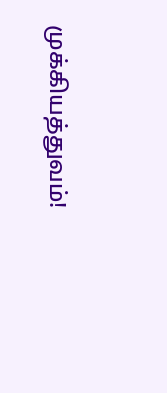முக்கியத்துவம்!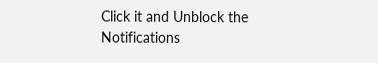Click it and Unblock the Notifications